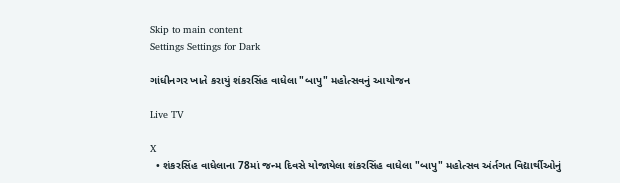Skip to main content
Settings Settings for Dark

ગાંધીનગર ખાતે કરાયું શંકરસિંહ વાધેલા "બાપુ" મહોત્સવનું આયોજન

Live TV

X
  • શંકરસિંહ વાધેલાના 78માં જન્મ દિવસે યોજાયેલા શંકરસિંહ વાધેલા "બાપુ" મહોત્સવ અંર્તગત વિદ્યાર્થીઓનું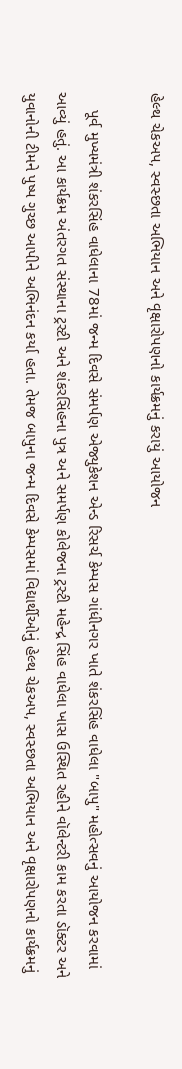હેલ્થ ચેકઅપ, સ્વસ્છતા અભિયાન અને વૃક્ષારોપણનો કાર્યક્રમનું કરાયું આયોજન

    પૂર્વ મુખ્યમંત્રી શંકરસિંહ વાધેલાના 78માં જન્મ દિવસે સંમર્પણ એજ્યુકેશન એન્ડ રિસર્ચ કેમ્પસ ગાંધીનગર ખાતે શંકરસિંહ વાધેલા "બાપુ" મહોત્સવનું આયોજન કરવામાં આવ્યું હતું. આ કાર્યક્રમ અંતરગત સંસ્થાના ટ્રસ્ટી અને શંકરસિંહના પુત્ર અને સમર્પણ કોલેજના ટ્રસ્ટી મહેન્દ્ર સિંહ વાધેલા ખાસ ઉસ્થિત રહીને વૉલેન્ટરી કામ કરતા ડૉક્ટર અને યુવાનોની ટીમને પુષ્પ ગુચ્છ આપીને અભિનંદન કર્યા હતા. તેમજ બાપુના જન્મ દિવસે કેમ્પસમાં વિદ્યાર્થીઓનું હેલ્થ ચેકઅપ, સ્વસ્છતા અભિયાન અને વૃક્ષારોપણનો કાર્યક્રમનું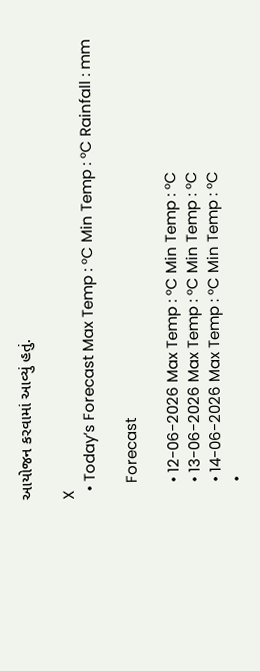આયોજન કરવામાં આવ્યું હતું.

X
  • Today’s Forecast Max Temp : °C Min Temp : °C Rainfall : mm

    Forecast

    • 12-06-2026 Max Temp : °C Min Temp : °C
    • 13-06-2026 Max Temp : °C Min Temp : °C
    • 14-06-2026 Max Temp : °C Min Temp : °C
    •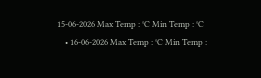15-06-2026 Max Temp : °C Min Temp : °C
    • 16-06-2026 Max Temp : °C Min Temp :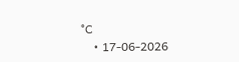°C
    • 17-06-2026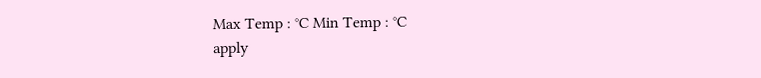Max Temp : °C Min Temp : °C
apply